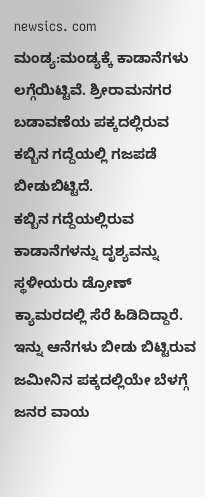newsics. com
ಮಂಡ್ಯ:ಮಂಡ್ಯಕ್ಕೆ ಕಾಡಾನೆಗಳು ಲಗ್ಗೆಯಿಟ್ಟಿವೆ. ಶ್ರೀರಾಮನಗರ ಬಡಾವಣೆಯ ಪಕ್ಕದಲ್ಲಿರುವ ಕಬ್ಬಿನ ಗದ್ದೆಯಲ್ಲಿ ಗಜಪಡೆ ಬೀಡುಬಿಟ್ಟಿದೆ.
ಕಬ್ಬಿನ ಗದ್ದೆಯಲ್ಲಿರುವ ಕಾಡಾನೆಗಳನ್ನು ದೃಶ್ಯವನ್ನು ಸ್ಥಳೀಯರು ಡ್ರೋಣ್ ಕ್ಯಾಮರದಲ್ಲಿ ಸೆರೆ ಹಿಡಿದಿದ್ದಾರೆ. ಇನ್ನು ಆನೆಗಳು ಬೀಡು ಬಿಟ್ಟಿರುವ ಜಮೀನಿನ ಪಕ್ಕದಲ್ಲಿಯೇ ಬೆಳಗ್ಗೆ ಜನರ ವಾಯ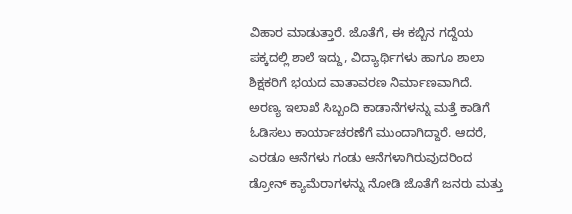ವಿಹಾರ ಮಾಡುತ್ತಾರೆ. ಜೊತೆಗೆ, ಈ ಕಬ್ಬಿನ ಗದ್ದೆಯ ಪಕ್ಕದಲ್ಲಿ ಶಾಲೆ ಇದ್ದು, ವಿದ್ಯಾರ್ಥಿಗಳು ಹಾಗೂ ಶಾಲಾ ಶಿಕ್ಷಕರಿಗೆ ಭಯದ ವಾತಾವರಣ ನಿರ್ಮಾಣವಾಗಿದೆ.
ಅರಣ್ಯ ಇಲಾಖೆ ಸಿಬ್ಬಂದಿ ಕಾಡಾನೆಗಳನ್ನು ಮತ್ತೆ ಕಾಡಿಗೆ ಓಡಿಸಲು ಕಾರ್ಯಾಚರಣೆಗೆ ಮುಂದಾಗಿದ್ದಾರೆ. ಆದರೆ, ಎರಡೂ ಆನೆಗಳು ಗಂಡು ಆನೆಗಳಾಗಿರುವುದರಿಂದ ಡ್ರೋನ್ ಕ್ಯಾಮೆರಾಗಳನ್ನು ನೋಡಿ ಜೊತೆಗೆ ಜನರು ಮತ್ತು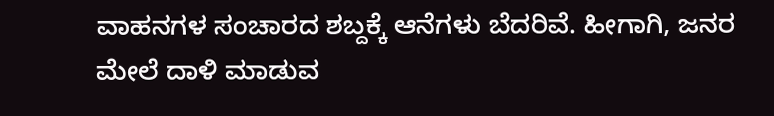ವಾಹನಗಳ ಸಂಚಾರದ ಶಬ್ದಕ್ಕೆ ಆನೆಗಳು ಬೆದರಿವೆ. ಹೀಗಾಗಿ, ಜನರ ಮೇಲೆ ದಾಳಿ ಮಾಡುವ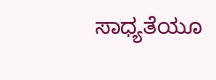ಸಾಧ್ಯತೆಯೂ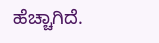ಹೆಚ್ಚಾಗಿದೆ.